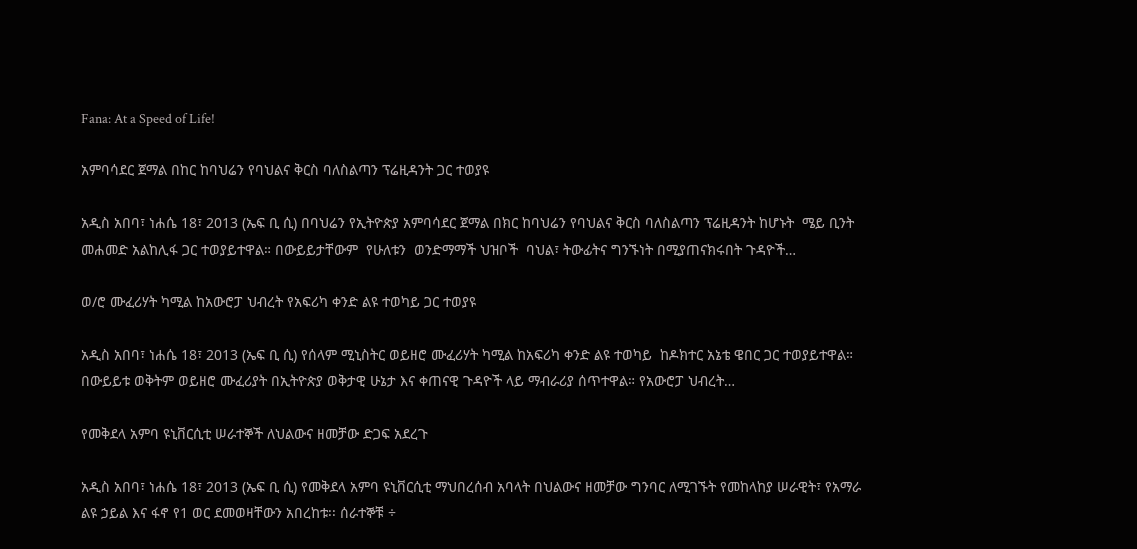Fana: At a Speed of Life!

አምባሳደር ጀማል በከር ከባህሬን የባህልና ቅርስ ባለስልጣን ፕሬዚዳንት ጋር ተወያዩ

አዲስ አበባ፣ ነሐሴ 18፣ 2013 (ኤፍ ቢ ሲ) በባህሬን የኢትዮጵያ አምባሳደር ጀማል በክር ከባህሬን የባህልና ቅርስ ባለስልጣን ፕሬዚዳንት ከሆኑት  ሜይ ቢንት መሐመድ አልከሊፋ ጋር ተወያይተዋል። በውይይታቸውም  የሁለቱን  ወንድማማች ህዝቦች  ባህል፣ ትውፊትና ግንኙነት በሚያጠናክሩበት ጉዳዮች…

ወ/ሮ ሙፈሪሃት ካሚል ከአውሮፓ ህብረት የአፍሪካ ቀንድ ልዩ ተወካይ ጋር ተወያዩ

አዲስ አበባ፣ ነሐሴ 18፣ 2013 (ኤፍ ቢ ሲ) የሰላም ሚኒስትር ወይዘሮ ሙፈሪሃት ካሚል ከአፍሪካ ቀንድ ልዩ ተወካይ  ከዶክተር አኔቴ ዌበር ጋር ተወያይተዋል። በውይይቱ ወቅትም ወይዘሮ ሙፈሪያት በኢትዮጵያ ወቅታዊ ሁኔታ እና ቀጠናዊ ጉዳዮች ላይ ማብራሪያ ሰጥተዋል። የአውሮፓ ህብረት…

የመቅደላ አምባ ዩኒቨርሲቲ ሠራተኞች ለህልውና ዘመቻው ድጋፍ አደረጉ

አዲስ አበባ፣ ነሐሴ 18፣ 2013 (ኤፍ ቢ ሲ) የመቅደላ አምባ ዩኒቨርሲቲ ማህበረሰብ አባላት በህልውና ዘመቻው ግንባር ለሚገኙት የመከላከያ ሠራዊት፣ የአማራ ልዩ ኃይል እና ፋኖ የ1 ወር ደመወዛቸውን አበረከቱ፡፡ ሰራተኞቹ ÷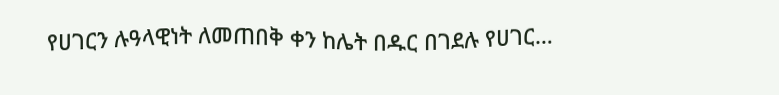የሀገርን ሉዓላዊነት ለመጠበቅ ቀን ከሌት በዱር በገደሉ የሀገር…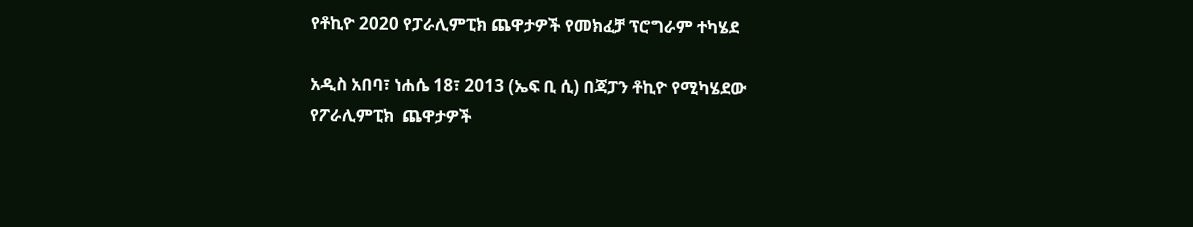የቶኪዮ 2020 የፓራሊምፒክ ጨዋታዎች የመክፈቻ ፕሮግራም ተካሄደ

አዲስ አበባ፣ ነሐሴ 18፣ 2013 (ኤፍ ቢ ሲ) በጃፓን ቶኪዮ የሚካሄደው የፖራሊምፒክ  ጨዋታዎች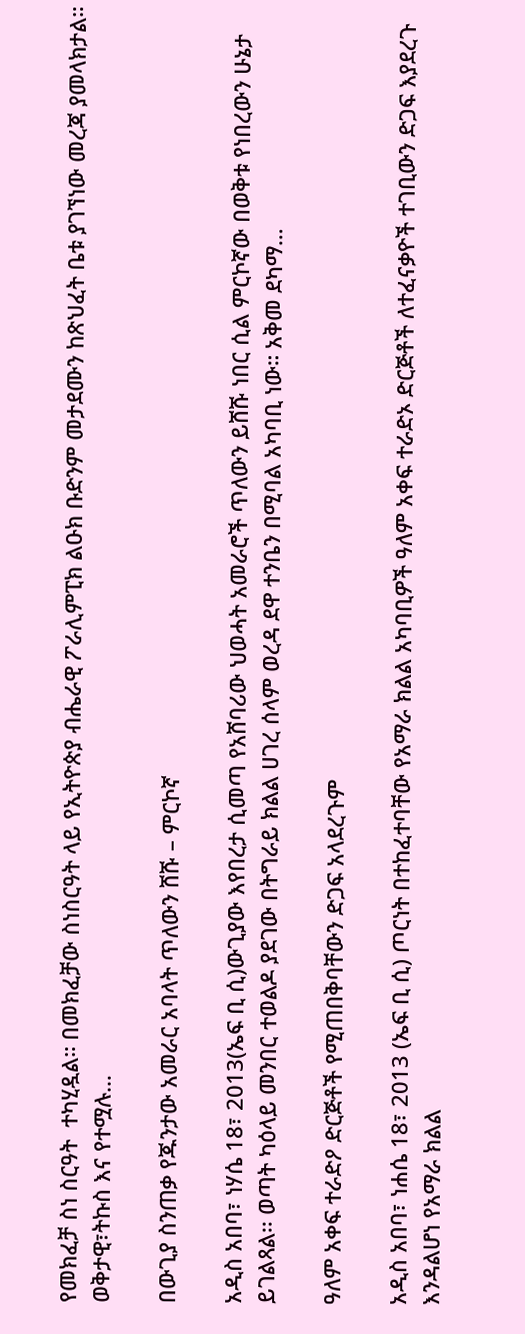የመክፈቻ ስነ ስርዓት  ተካሂዷል። በመክፈቻው ስነስርዓት ላይ የኢትዮጵያ ብሔራዊ ፖራሊምፒክ ልዑክ ቡድንም መታደሙን ከጽህፈት ቤቱ ያገኘነው መረጃ ያመላክታል። ወቅታዊ፣ትኩስ እና የተሟሉ…

በውጊያ ስንጠቃ የጁንታው አመራር አባላት ጥለውን ሸሹ – ምርኮኛ

አዲስ አበባ፣ ነሃሴ 18፣ 2013(ኤፍ ቢ ሲ)ውጊያው እየበረታ ሲመጣ የአሸባሪው ህወሓት አመራሮች ጥለውን ይሸሹ ነበር ሲል ምርኮኛው በወቅቱ የነበረውን ሁኔታ ይገልጻል፡፡ ወጣት ካዕላይ መንበር ተወልዶ ያደገው በትግራይ ክልል ሀገረ ሰላም ወረዳ ደዋ ተንቤን በሚባል አካባቢ ነው። አቅመ ደካማ…

ዓለም አቀፍ ተራድዖ ድርጅቶች የሚጠበቅባቸውን ድጋፍ አላደረጉም

አዲስ አበባ፣ ነሐሴ 18፣ 2013 (ኤፍ ቢ ሲ) ጦርነት በተከፈተባቸው የአማራ ክልል አካባቢዎች ዓለም አቀፍ ተራድኦ ድርጅቶች ለተፈናቃዮች ተገቢውን ድጋፍ እያደረጉ እንዳልሆነ የአማራ ክልል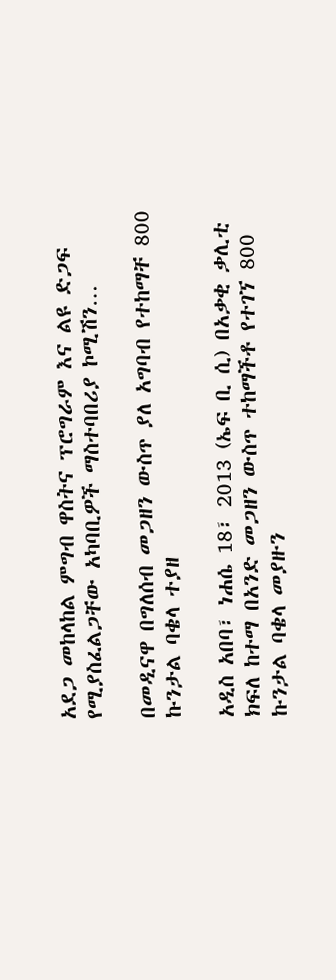አደጋ መከላከል ምግብ ዋስትና ፕሮግራም እና ልዩ ድጋፍ የሚያስፈልጋቸው አካባቢዎች ማስተባበሪያ ኮሚሽን…

በመዲናዋ በግለሰብ መጋዘን ውስጥ ያለ አግባብ የተከማቸ 800 ኩንታል ባቄላ ተያዘ

አዲስ አበባ፣ ነሐሴ 18፣ 2013 (ኤፍ ቢ ሲ) በአቃቂ ቃሊቲ ክፍለ ከተማ በአንድ መጋዘን ውስጥ ተከማችቶ የተገኘ 800 ኩንታል ባቄላ መያዙን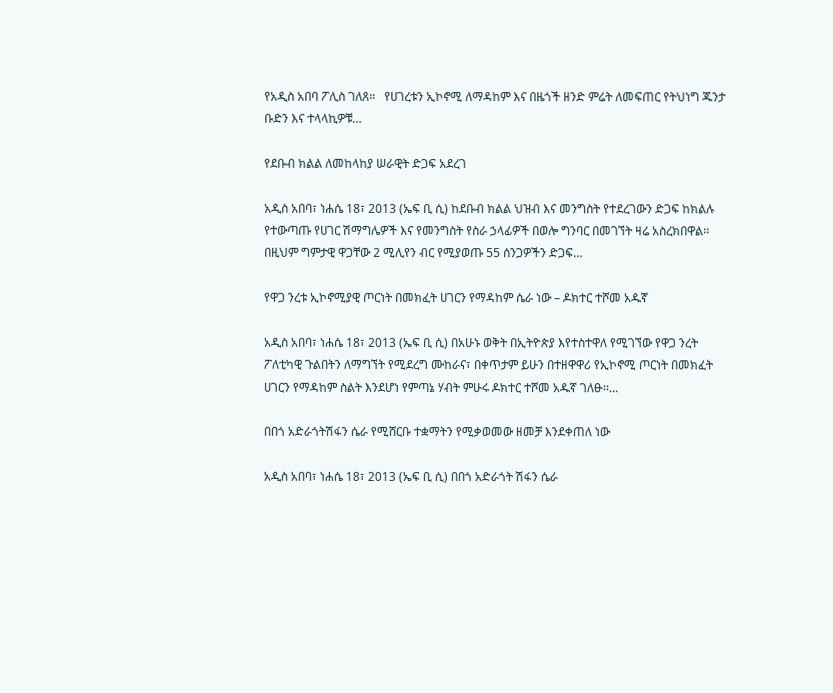የአዲስ አበባ ፖሊስ ገለጸ።   የሀገረቱን ኢኮኖሚ ለማዳከም እና በዜጎች ዘንድ ምሬት ለመፍጠር የትህነግ ጁንታ ቡድን እና ተላላኪዎቹ…

የደቡብ ክልል ለመከላከያ ሠራዊት ድጋፍ አደረገ

አዲስ አበባ፣ ነሐሴ 18፣ 2013 (ኤፍ ቢ ሲ) ከደቡብ ክልል ህዝብ እና መንግስት የተደረገውን ድጋፍ ከክልሉ የተውጣጡ የሀገር ሽማግሌዎች እና የመንግስት የስራ ኃላፊዎች በወሎ ግንባር በመገኘት ዛሬ አስረክበዋል፡፡ በዚህም ግምታዊ ዋጋቸው 2 ሚሊየን ብር የሚያወጡ 55 ሰንጋዎችን ድጋፍ…

የዋጋ ንረቱ ኢኮኖሚያዊ ጦርነት በመክፈት ሀገርን የማዳከም ሴራ ነው – ዶክተር ተሾመ አዱኛ

አዲስ አበባ፣ ነሐሴ 18፣ 2013 (ኤፍ ቢ ሲ) በአሁኑ ወቅት በኢትዮጵያ እየተስተዋለ የሚገኘው የዋጋ ንረት ፖለቲካዊ ጉልበትን ለማግኘት የሚደረግ ሙከራና፣ በቀጥታም ይሁን በተዘዋዋሪ የኢኮኖሚ ጦርነት በመክፈት ሀገርን የማዳከም ስልት እንደሆነ የምጣኔ ሃብት ምሁሩ ዶክተር ተሾመ አዱኛ ገለፁ፡፡…

በበጎ አድራጎትሽፋን ሴራ የሚሸርቡ ተቋማትን የሚቃወመው ዘመቻ እንደቀጠለ ነው

አዲስ አበባ፣ ነሐሴ 18፣ 2013 (ኤፍ ቢ ሲ) በበጎ አድራጎት ሽፋን ሴራ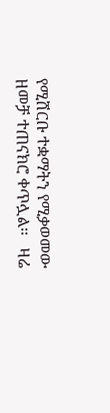የሚሸርቡ ተቋማትን የሚቃወመው ዘመቻ ተጠናክሮ ቀጥሏል፡፡   ዛሬ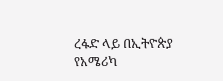ረፋድ ላይ በኢትዮጵያ የአሜሪካ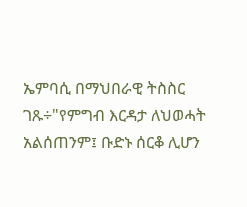ኤምባሲ በማህበራዊ ትስስር ገጹ÷"የምግብ እርዳታ ለህወሓት አልሰጠንም፤ ቡድኑ ሰርቆ ሊሆን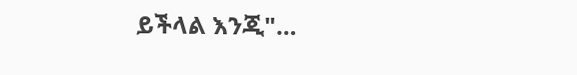ይችላል እንጂ"…